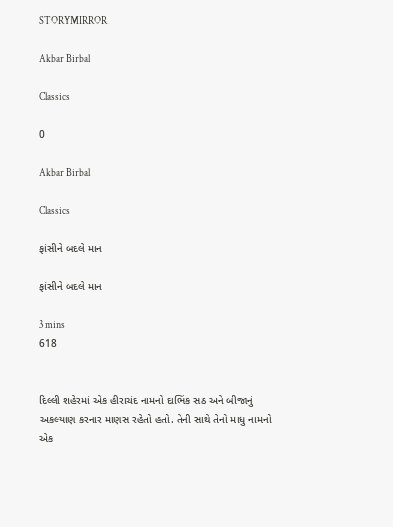STORYMIRROR

Akbar Birbal

Classics

0

Akbar Birbal

Classics

ફાંસીને બદલે માન

ફાંસીને બદલે માન

3 mins
618


દિલ્લી શહેરમાં એક હીરાચંદ નામનો દાભિંક સઠ અને બીજાનું અકલ્યાણ કરનાર માણસ રહેતો હતો. તેની સાથે તેનો માધુ નામનો એક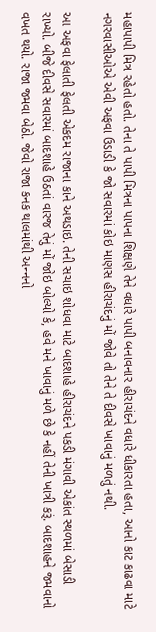મહાપાપી મિત્ર રહેતો હતો. તેના તે પાપી મિત્રના પાપના શિક્ષણે તેને વધારે પાપી બનાવનાર હીરાચંદને વધારે ધીકારતા હતા, આનો કાટ કાઢવા માટે નગરવાસીઓએ એવી અફવા ઉડાડી કે જો સવારમાં કોઇ માણસ હીરાચંદનું મોં જોવે તો તેને તે દીવસે ખાવાનું મળતું નથી.

આ અફવા ફેલાતી ફેલતી એકદમ રાજાના કાને અથડાઇ. તેની સચાઇ શોધવા માટે બાદશાહે હીરાચંદને પકડી મંગાવી એકાંત સ્થળમાં બેસાડી રાખ્યો. બીજે દીવસે સવારમાં બાદશાહે ઉઠતાં વારજ તેનું મોં જોઇ બોલ્યો કે, હવે મને ખાવાનું મળે છે કે નહીં તેની ખાત્રી કરૂં. બાદશાહને જમવાનો વખત થયો. રાજા જમવા બેઠો. જેવો રાજા કનક થાલમાંથી અન્‍નનો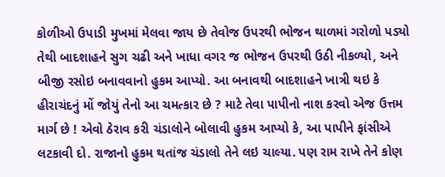કોળીઓ ઉપાડી મુખમાં મેલવા જાય છે તેવોજ ઉપરથી ભોજન થાળમાં ગરોળો પડ્યો તેથી બાદશાહને સુગ ચઢી અને ખાધા વગર જ ભોજન ઉપરથી ઉઠી નીકળ્યો, અને બીજી રસોઇ બનાવવાનો હુકમ આપ્યો. આ બનાવથી બાદશાહને ખાત્રી થઇ કે હીરાચંદનું મોં જોયું તેનો આ ચમત્કાર છે ? માટે તેવા પાપીનો નાશ કરવો એજ ઉત્તમ માર્ગ છે ! એવો ઠેરાવ કરી ચંડાલોને બોલાવી હુકમ આપ્યો કે, આ પાપીને ફાંસીએ લટકાવી દો. રાજાનો હુકમ થતાંજ ચંડાલો તેને લઇ ચાલ્યા. પણ રામ રાખે તેને કોણ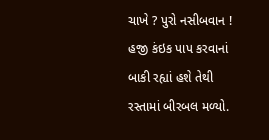ચાખે ? પુરો નસીબવાન ! હજી કંઇક પાપ કરવાનાં બાકી રહ્યાં હશે તેથી રસ્તામાં બીરબલ મળ્યો.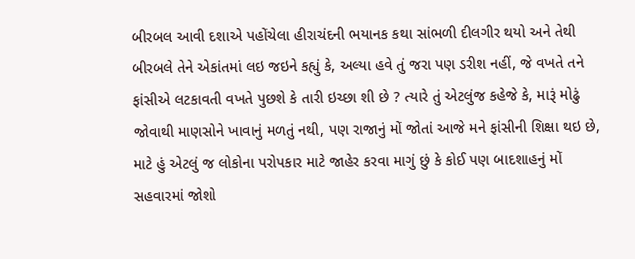બીરબલ આવી દશાએ પહોંચેલા હીરાચંદની ભયાનક કથા સાંભળી દીલગીર થયો અને તેથી બીરબલે તેને એકાંતમાં લઇ જઇને કહ્યું કે, અલ્યા હવે તું જરા પણ ડરીશ નહીં, જે વખતે તને ફાંસીએ લટકાવતી વખતે પુછશે કે તારી ઇચ્છા શી છે ? ત્યારે તું એટલુંજ કહેજે કે, મારૂં મોઢું જોવાથી માણસોને ખાવાનું મળતું નથી, પણ રાજાનું મોં જોતાં આજે મને ફાંસીની શિક્ષા થઇ છે, માટે હું એટલું જ લોકોના પરોપકાર માટે જાહેર કરવા માગું છું કે કોઈ પણ બાદશાહનું મોં સહવારમાં જોશો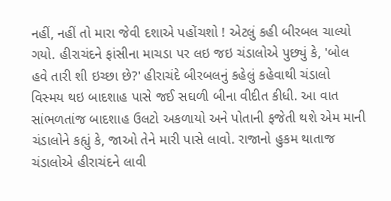નહીં, નહીં તો મારા જેવી દશાએ પહોંચશો ! એટલું કહી બીરબલ ચાલ્યો ગયો. હીરાચંદને ફાંસીના માચડા પર લઇ જઇ ચંડાલોએ પુછ્યું કે, 'બોલ હવે તારી શી ઇચ્છા છે?' હીરાચંદે બીરબલનું કહેલું કહેવાથી ચંડાલો વિસ્મય થઇ બાદશાહ પાસે જઈ સઘળી બીના વીદીત કીધી. આ વાત સાંભળતાંજ બાદશાહ ઉલટો અકળાયો અને પોતાની ફજેતી થશે એમ માની ચંડાલોને કહ્યું કે, જાઓ તેને મારી પાસે લાવો. રાજાનો હુકમ થાતાજ ચંડાલોએ હીરાચંદને લાવી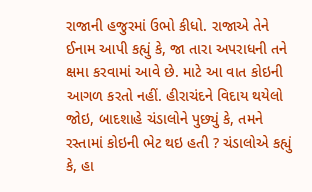રાજાની હજુરમાં ઉભો કીધો. રાજાએ તેને ઈનામ આપી કહ્યું કે, જા તારા અપરાધની તને ક્ષમા કરવામાં આવે છે. માટે આ વાત કોઇની આગળ કરતો નહીં. હીરાચંદને વિદાય થયેલો જોઇ, બાદશાહે ચંડાલોને પુછ્યું કે, તમને રસ્તામાં કોઇની ભેટ થઇ હતી ? ચંડાલોએ કહ્યું કે, હા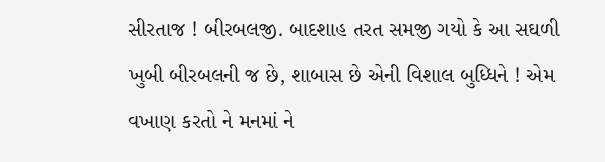સીરતાજ ! બીરબલજી. બાદશાહ તરત સમજી ગયો કે આ સઘળી ખુબી બીરબલની જ છે, શાબાસ છે એની વિશાલ બુધ્ધિને ! એમ વખાણ કરતો ને મનમાં ને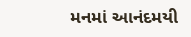મનમાં આનંદમયી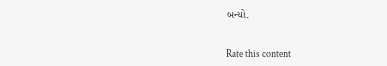બન્યો.


Rate this content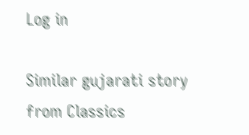Log in

Similar gujarati story from Classics